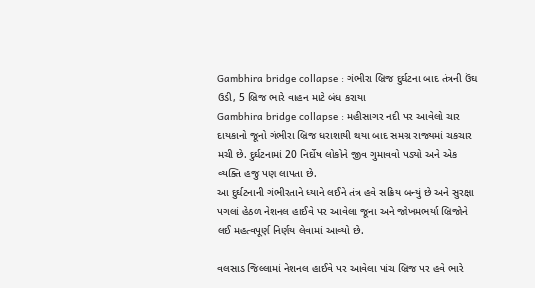Gambhira bridge collapse : ગંભીરા બ્રિજ દુર્ઘટના બાદ તંત્રની ઉંઘ ઉડી, 5 બ્રિજ ભારે વાહન માટે બંધ કરાયા
Gambhira bridge collapse : મહીસાગર નદી પર આવેલો ચાર દાયકાનો જૂનો ગંભીરા બ્રિજ ધરાશાયી થયા બાદ સમગ્ર રાજ્યમાં ચકચાર મચી છે. દુર્ઘટનામાં 20 નિર્દોષ લોકોને જીવ ગુમાવવો પડ્યો અને એક વ્યક્તિ હજુ પણ લાપતા છે.
આ દુર્ઘટનાની ગંભીરતાને ધ્યાને લઈને તંત્ર હવે સક્રિય બન્યું છે અને સુરક્ષા પગલાં હેઠળ નેશનલ હાઈવે પર આવેલા જૂના અને જોખમભર્યા બ્રિજોને લઈ મહત્વપૂર્ણ નિર્ણય લેવામાં આવ્યો છે.

વલસાડ જિલ્લામાં નેશનલ હાઈવે પર આવેલા પાંચ બ્રિજ પર હવે ભારે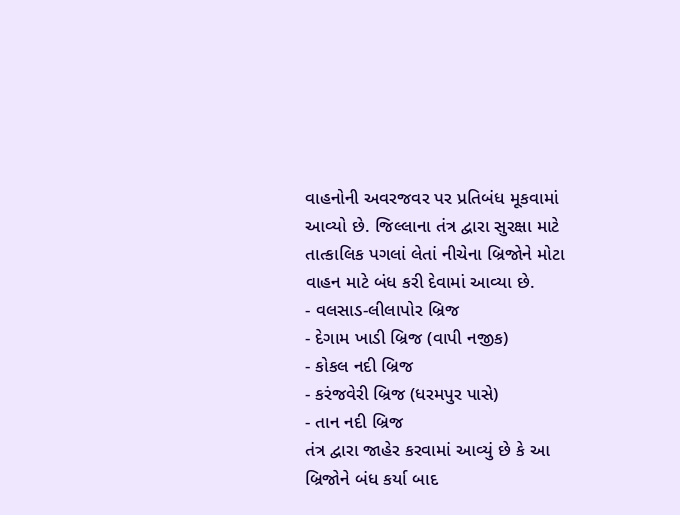વાહનોની અવરજવર પર પ્રતિબંધ મૂકવામાં આવ્યો છે. જિલ્લાના તંત્ર દ્વારા સુરક્ષા માટે તાત્કાલિક પગલાં લેતાં નીચેના બ્રિજોને મોટા વાહન માટે બંધ કરી દેવામાં આવ્યા છે.
- વલસાડ-લીલાપોર બ્રિજ
- દેગામ ખાડી બ્રિજ (વાપી નજીક)
- કોકલ નદી બ્રિજ
- કરંજવેરી બ્રિજ (ધરમપુર પાસે)
- તાન નદી બ્રિજ
તંત્ર દ્વારા જાહેર કરવામાં આવ્યું છે કે આ બ્રિજોને બંધ કર્યા બાદ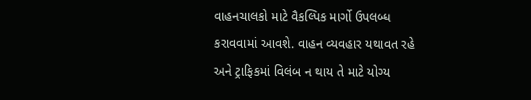વાહનચાલકો માટે વૈકલ્પિક માર્ગો ઉપલબ્ધ કરાવવામાં આવશે. વાહન વ્યવહાર યથાવત રહે અને ટ્રાફિકમાં વિલંબ ન થાય તે માટે યોગ્ય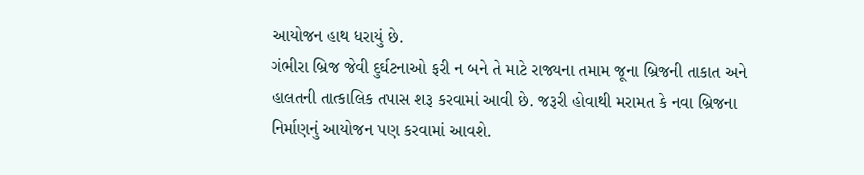આયોજન હાથ ધરાયું છે.
ગંભીરા બ્રિજ જેવી દુર્ઘટનાઓ ફરી ન બને તે માટે રાજ્યના તમામ જૂના બ્રિજની તાકાત અને હાલતની તાત્કાલિક તપાસ શરૂ કરવામાં આવી છે. જરૂરી હોવાથી મરામત કે નવા બ્રિજના નિર્માણનું આયોજન પણ કરવામાં આવશે.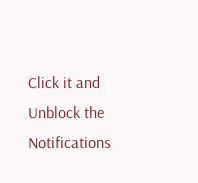Click it and Unblock the Notifications